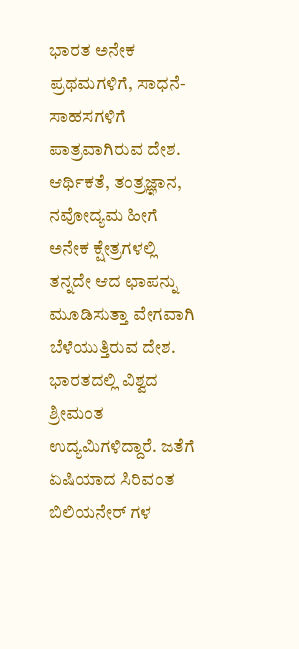ಭಾರತ ಅನೇಕ ಪ್ರಥಮಗಳಿಗೆ, ಸಾಧನೆ-ಸಾಹಸಗಳಿಗೆ ಪಾತ್ರವಾಗಿರುವ ದೇಶ. ಆರ್ಥಿಕತೆ, ತಂತ್ರಜ್ಞಾನ, ನವೋದ್ಯಮ ಹೀಗೆ ಅನೇಕ ಕ್ಷೇತ್ರಗಳಲ್ಲಿ ತನ್ನದೇ ಆದ ಛಾಪನ್ನು ಮೂಡಿಸುತ್ತಾ ವೇಗವಾಗಿ ಬೆಳೆಯುತ್ತಿರುವ ದೇಶ.
ಭಾರತದಲ್ಲಿ ವಿಶ್ವದ ಶ್ರೀಮಂತ ಉದ್ಯಮಿಗಳಿದ್ದಾರೆ. ಜತೆಗೆ ಏಷಿಯಾದ ಸಿರಿವಂತ ಬಿಲಿಯನೇರ್ ಗಳ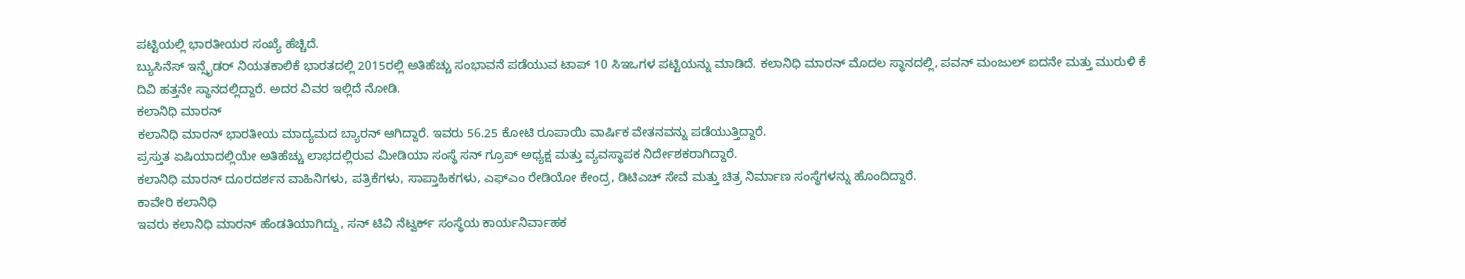ಪಟ್ಟಿಯಲ್ಲಿ ಭಾರತೀಯರ ಸಂಖ್ಯೆ ಹೆಚ್ಚಿದೆ.
ಬ್ಯುಸಿನೆಸ್ ಇನ್ಸೈಡರ್ ನಿಯತಕಾಲಿಕೆ ಭಾರತದಲ್ಲಿ 2015ರಲ್ಲಿ ಅತಿಹೆಚ್ಚು ಸಂಭಾವನೆ ಪಡೆಯುವ ಟಾಪ್ 10 ಸಿಇಒಗಳ ಪಟ್ಟಿಯನ್ನು ಮಾಡಿದೆ. ಕಲಾನಿಧಿ ಮಾರನ್ ಮೊದಲ ಸ್ಥಾನದಲ್ಲಿ, ಪವನ್ ಮಂಜುಲ್ ಐದನೇ ಮತ್ತು ಮುರುಳಿ ಕೆ ದಿವಿ ಹತ್ತನೇ ಸ್ಥಾನದಲ್ಲಿದ್ದಾರೆ. ಅದರ ವಿವರ ಇಲ್ಲಿದೆ ನೋಡಿ.
ಕಲಾನಿಧಿ ಮಾರನ್
ಕಲಾನಿಧಿ ಮಾರನ್ ಭಾರತೀಯ ಮಾದ್ಯಮದ ಬ್ಯಾರನ್ ಆಗಿದ್ದಾರೆ. ಇವರು 56.25 ಕೋಟಿ ರೂಪಾಯಿ ವಾರ್ಷಿಕ ವೇತನವನ್ನು ಪಡೆಯುತ್ತಿದ್ದಾರೆ.
ಪ್ರಸ್ತುತ ಏಷಿಯಾದಲ್ಲಿಯೇ ಅತಿಹೆಚ್ಚು ಲಾಭದಲ್ಲಿರುವ ಮೀಡಿಯಾ ಸಂಸ್ಥೆ ಸನ್ ಗ್ರೂಪ್ ಅಧ್ಯಕ್ಷ ಮತ್ತು ವ್ಯವಸ್ಥಾಪಕ ನಿರ್ದೇಶಕರಾಗಿದ್ದಾರೆ.
ಕಲಾನಿಧಿ ಮಾರನ್ ದೂರದರ್ಶನ ವಾಹಿನಿಗಳು, ಪತ್ರಿಕೆಗಳು, ಸಾಪ್ತಾಹಿಕಗಳು, ಎಫ್ಎಂ ರೇಡಿಯೋ ಕೇಂದ್ರ, ಡಿಟಿಎಚ್ ಸೇವೆ ಮತ್ತು ಚಿತ್ರ ನಿರ್ಮಾಣ ಸಂಸ್ಥೆಗಳನ್ನು ಹೊಂದಿದ್ದಾರೆ.
ಕಾವೇರಿ ಕಲಾನಿಧಿ
ಇವರು ಕಲಾನಿಧಿ ಮಾರನ್ ಹೆಂಡತಿಯಾಗಿದ್ದು, ಸನ್ ಟಿವಿ ನೆಟ್ವರ್ಕ್ ಸಂಸ್ಥೆಯ ಕಾರ್ಯನಿರ್ವಾಹಕ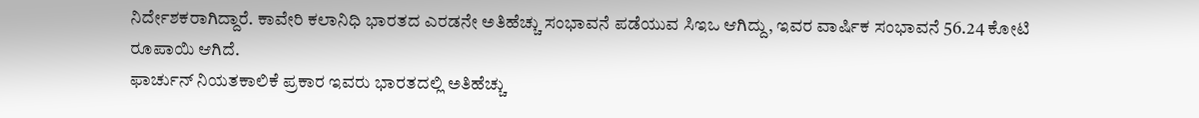ನಿರ್ದೇಶಕರಾಗಿದ್ದಾರೆ. ಕಾವೇರಿ ಕಲಾನಿಧಿ ಭಾರತದ ಎರಡನೇ ಅತಿಹೆಚ್ಚು ಸಂಭಾವನೆ ಪಡೆಯುವ ಸಿಇಒ ಆಗಿದ್ದು, ಇವರ ವಾರ್ಷಿಕ ಸಂಭಾವನೆ 56.24 ಕೋಟಿ ರೂಪಾಯಿ ಆಗಿದೆ.
ಫಾರ್ಚುನ್ ನಿಯತಕಾಲಿಕೆ ಪ್ರಕಾರ ಇವರು ಭಾರತದಲ್ಲಿ ಅತಿಹೆಚ್ಚು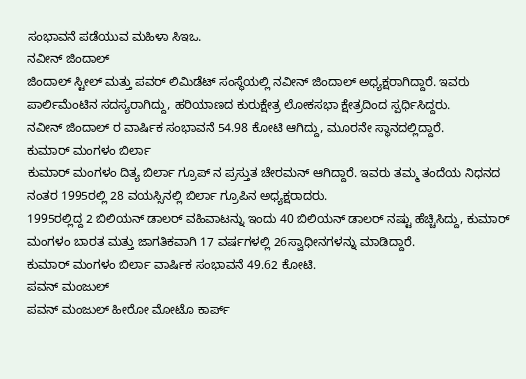ಸಂಭಾವನೆ ಪಡೆಯುವ ಮಹಿಳಾ ಸಿಇಒ.
ನವೀನ್ ಜಿಂದಾಲ್
ಜಿಂದಾಲ್ ಸ್ಟೀಲ್ ಮತ್ತು ಪವರ್ ಲಿಮಿಡೆಟ್ ಸಂಸ್ಥೆಯಲ್ಲಿ ನವೀನ್ ಜಿಂದಾಲ್ ಅಧ್ಯಕ್ಷರಾಗಿದ್ದಾರೆ. ಇವರು ಪಾರ್ಲಿಮೆಂಟಿನ ಸದಸ್ಯರಾಗಿದ್ದು, ಹರಿಯಾಣದ ಕುರುಕ್ಷೇತ್ರ ಲೋಕಸಭಾ ಕ್ಷೇತ್ರದಿಂದ ಸ್ಪರ್ಧಿಸಿದ್ದರು.
ನವೀನ್ ಜಿಂದಾಲ್ ರ ವಾರ್ಷಿಕ ಸಂಭಾವನೆ 54.98 ಕೋಟಿ ಆಗಿದ್ದು, ಮೂರನೇ ಸ್ಥಾನದಲ್ಲಿದ್ದಾರೆ.
ಕುಮಾರ್ ಮಂಗಳಂ ಬಿರ್ಲಾ
ಕುಮಾರ್ ಮಂಗಳಂ ದಿತ್ಯ ಬಿರ್ಲಾ ಗ್ರೂಪ್ ನ ಪ್ರಸ್ತುತ ಚೇರಮನ್ ಆಗಿದ್ದಾರೆ. ಇವರು ತಮ್ಮ ತಂದೆಯ ನಿಧನದ ನಂತರ 1995ರಲ್ಲಿ 28 ವಯಸ್ಸಿನಲ್ಲಿ ಬಿರ್ಲಾ ಗ್ರೂಪಿನ ಅಧ್ಯಕ್ಷರಾದರು.
1995ರಲ್ಲಿದ್ದ 2 ಬಿಲಿಯನ್ ಡಾಲರ್ ವಹಿವಾಟನ್ನು ಇಂದು 40 ಬಿಲಿಯನ್ ಡಾಲರ್ ನಷ್ಟು ಹೆಚ್ಚಿಸಿದ್ದು, ಕುಮಾರ್ ಮಂಗಳಂ ಬಾರತ ಮತ್ತು ಜಾಗತಿಕವಾಗಿ 17 ವರ್ಷಗಳಲ್ಲಿ 26ಸ್ವಾಧೀನಗಳನ್ನು ಮಾಡಿದ್ದಾರೆ.
ಕುಮಾರ್ ಮಂಗಳಂ ಬಿರ್ಲಾ ವಾರ್ಷಿಕ ಸಂಭಾವನೆ 49.62 ಕೋಟಿ.
ಪವನ್ ಮಂಜುಲ್
ಪವನ್ ಮಂಜುಲ್ ಹೀರೋ ಮೋಟೊ ಕಾರ್ಪ್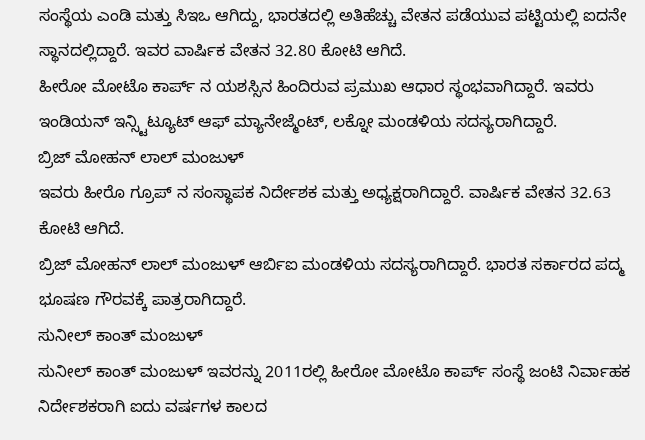ಸಂಸ್ಥೆಯ ಎಂಡಿ ಮತ್ತು ಸಿಇಒ ಆಗಿದ್ದು, ಭಾರತದಲ್ಲಿ ಅತಿಹೆಚ್ಚು ವೇತನ ಪಡೆಯುವ ಪಟ್ಟಿಯಲ್ಲಿ ಐದನೇ ಸ್ಥಾನದಲ್ಲಿದ್ದಾರೆ. ಇವರ ವಾರ್ಷಿಕ ವೇತನ 32.80 ಕೋಟಿ ಆಗಿದೆ.
ಹೀರೋ ಮೋಟೊ ಕಾರ್ಪ್ ನ ಯಶಸ್ಸಿನ ಹಿಂದಿರುವ ಪ್ರಮುಖ ಆಧಾರ ಸ್ಥಂಭವಾಗಿದ್ದಾರೆ. ಇವರು ಇಂಡಿಯನ್ ಇನ್ಸ್ಟಿಟ್ಯೂಟ್ ಆಫ್ ಮ್ಯಾನೇಜ್ಮೆಂಟ್, ಲಕ್ನೋ ಮಂಡಳಿಯ ಸದಸ್ಯರಾಗಿದ್ದಾರೆ.
ಬ್ರಿಜ್ ಮೋಹನ್ ಲಾಲ್ ಮಂಜುಳ್
ಇವರು ಹೀರೊ ಗ್ರೂಪ್ ನ ಸಂಸ್ಥಾಪಕ ನಿರ್ದೇಶಕ ಮತ್ತು ಅಧ್ಯಕ್ಷರಾಗಿದ್ದಾರೆ. ವಾರ್ಷಿಕ ವೇತನ 32.63 ಕೋಟಿ ಆಗಿದೆ.
ಬ್ರಿಜ್ ಮೋಹನ್ ಲಾಲ್ ಮಂಜುಳ್ ಆರ್ಬಿಐ ಮಂಡಳಿಯ ಸದಸ್ಯರಾಗಿದ್ದಾರೆ. ಭಾರತ ಸರ್ಕಾರದ ಪದ್ಮ ಭೂಷಣ ಗೌರವಕ್ಕೆ ಪಾತ್ರರಾಗಿದ್ದಾರೆ.
ಸುನೀಲ್ ಕಾಂತ್ ಮಂಜುಳ್
ಸುನೀಲ್ ಕಾಂತ್ ಮಂಜುಳ್ ಇವರನ್ನು 2011ರಲ್ಲಿ ಹೀರೋ ಮೋಟೊ ಕಾರ್ಪ್ ಸಂಸ್ಥೆ ಜಂಟಿ ನಿರ್ವಾಹಕ ನಿರ್ದೇಶಕರಾಗಿ ಐದು ವರ್ಷಗಳ ಕಾಲದ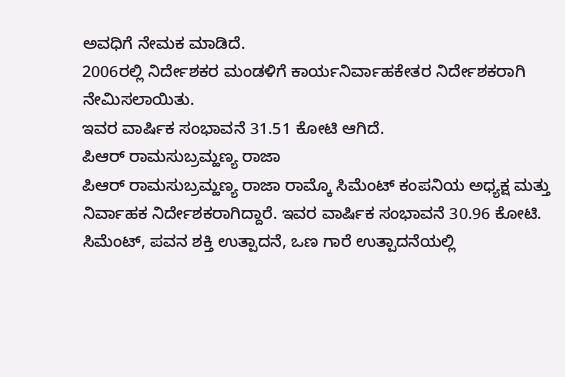ಅವಧಿಗೆ ನೇಮಕ ಮಾಡಿದೆ.
2006ರಲ್ಲಿ ನಿರ್ದೇಶಕರ ಮಂಡಳಿಗೆ ಕಾರ್ಯನಿರ್ವಾಹಕೇತರ ನಿರ್ದೇಶಕರಾಗಿ ನೇಮಿಸಲಾಯಿತು.
ಇವರ ವಾರ್ಷಿಕ ಸಂಭಾವನೆ 31.51 ಕೋಟಿ ಆಗಿದೆ.
ಪಿಆರ್ ರಾಮಸುಬ್ರಮ್ಹಣ್ಯ ರಾಜಾ
ಪಿಆರ್ ರಾಮಸುಬ್ರಮ್ಹಣ್ಯ ರಾಜಾ ರಾಮ್ಕೊ ಸಿಮೆಂಟ್ ಕಂಪನಿಯ ಅಧ್ಯಕ್ಷ ಮತ್ತು ನಿರ್ವಾಹಕ ನಿರ್ದೇಶಕರಾಗಿದ್ದಾರೆ. ಇವರ ವಾರ್ಷಿಕ ಸಂಭಾವನೆ 30.96 ಕೋಟಿ.
ಸಿಮೆಂಟ್, ಪವನ ಶಕ್ತಿ ಉತ್ಪಾದನೆ, ಒಣ ಗಾರೆ ಉತ್ಪಾದನೆಯಲ್ಲಿ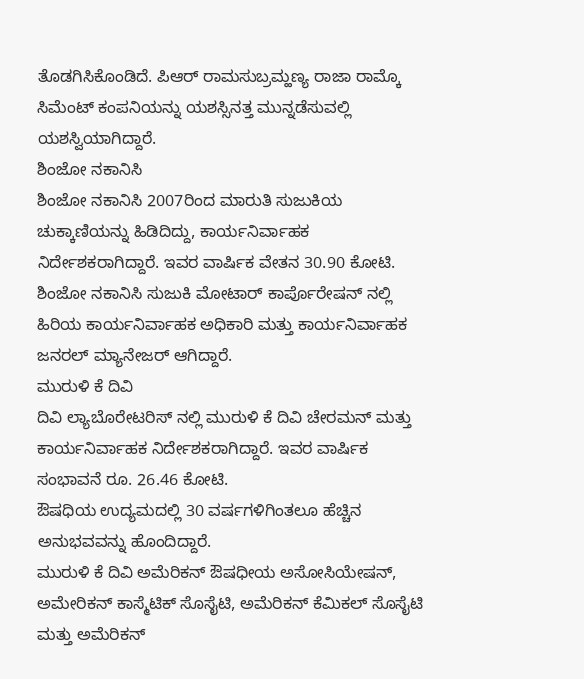ತೊಡಗಿಸಿಕೊಂಡಿದೆ. ಪಿಆರ್ ರಾಮಸುಬ್ರಮ್ಹಣ್ಯ ರಾಜಾ ರಾಮ್ಕೊ ಸಿಮೆಂಟ್ ಕಂಪನಿಯನ್ನು ಯಶಸ್ಸಿನತ್ತ ಮುನ್ನಡೆಸುವಲ್ಲಿ ಯಶಸ್ವಿಯಾಗಿದ್ದಾರೆ.
ಶಿಂಜೋ ನಕಾನಿಸಿ
ಶಿಂಜೋ ನಕಾನಿಸಿ 2007ರಿಂದ ಮಾರುತಿ ಸುಜುಕಿಯ ಚುಕ್ಕಾಣಿಯನ್ನು ಹಿಡಿದಿದ್ದು, ಕಾರ್ಯನಿರ್ವಾಹಕ ನಿರ್ದೇಶಕರಾಗಿದ್ದಾರೆ. ಇವರ ವಾರ್ಷಿಕ ವೇತನ 30.90 ಕೋಟಿ.
ಶಿಂಜೋ ನಕಾನಿಸಿ ಸುಜುಕಿ ಮೋಟಾರ್ ಕಾರ್ಪೊರೇಷನ್ ನಲ್ಲಿ ಹಿರಿಯ ಕಾರ್ಯನಿರ್ವಾಹಕ ಅಧಿಕಾರಿ ಮತ್ತು ಕಾರ್ಯನಿರ್ವಾಹಕ ಜನರಲ್ ಮ್ಯಾನೇಜರ್ ಆಗಿದ್ದಾರೆ.
ಮುರುಳಿ ಕೆ ದಿವಿ
ದಿವಿ ಲ್ಯಾಬೊರೇಟರಿಸ್ ನಲ್ಲಿ ಮುರುಳಿ ಕೆ ದಿವಿ ಚೇರಮನ್ ಮತ್ತು ಕಾರ್ಯನಿರ್ವಾಹಕ ನಿರ್ದೇಶಕರಾಗಿದ್ದಾರೆ. ಇವರ ವಾರ್ಷಿಕ ಸಂಭಾವನೆ ರೂ. 26.46 ಕೋಟಿ.
ಔಷಧಿಯ ಉದ್ಯಮದಲ್ಲಿ 30 ವರ್ಷಗಳಿಗಿಂತಲೂ ಹೆಚ್ಚಿನ ಅನುಭವವನ್ನು ಹೊಂದಿದ್ದಾರೆ.
ಮುರುಳಿ ಕೆ ದಿವಿ ಅಮೆರಿಕನ್ ಔಷಧೀಯ ಅಸೋಸಿಯೇಷನ್, ಅಮೇರಿಕನ್ ಕಾಸ್ಮೆಟಿಕ್ ಸೊಸೈಟಿ, ಅಮೆರಿಕನ್ ಕೆಮಿಕಲ್ ಸೊಸೈಟಿ ಮತ್ತು ಅಮೆರಿಕನ್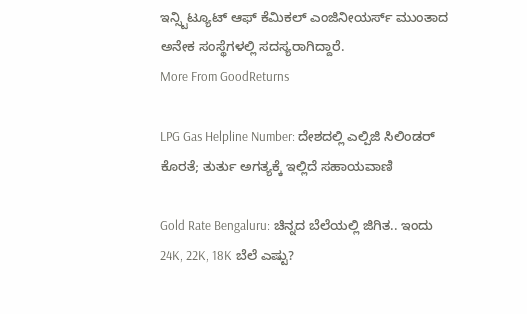ಇನ್ಸ್ಟಿಟ್ಯೂಟ್ ಆಫ್ ಕೆಮಿಕಲ್ ಎಂಜಿನೀಯರ್ಸ್ ಮುಂತಾದ ಅನೇಕ ಸಂಸ್ಥೆಗಳಲ್ಲಿ ಸದಸ್ಯರಾಗಿದ್ದಾರೆ.
More From GoodReturns

LPG Gas Helpline Number: ದೇಶದಲ್ಲಿ ಎಲ್ಪಿಜಿ ಸಿಲಿಂಡರ್ ಕೊರತೆ; ತುರ್ತು ಅಗತ್ಯಕ್ಕೆ ಇಲ್ಲಿದೆ ಸಹಾಯವಾಣಿ

Gold Rate Bengaluru: ಚಿನ್ನದ ಬೆಲೆಯಲ್ಲಿ ಜಿಗಿತ.. ಇಂದು 24K, 22K, 18K ಬೆಲೆ ಎಷ್ಟು?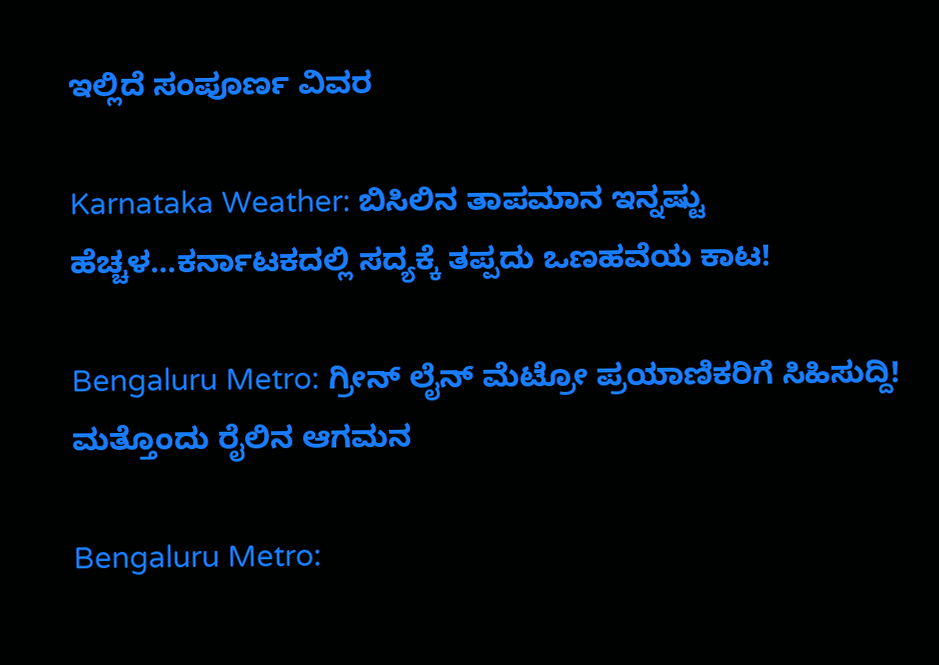ಇಲ್ಲಿದೆ ಸಂಪೂರ್ಣ ವಿವರ

Karnataka Weather: ಬಿಸಿಲಿನ ತಾಪಮಾನ ಇನ್ನಷ್ಟು ಹೆಚ್ಚಳ…ಕರ್ನಾಟಕದಲ್ಲಿ ಸದ್ಯಕ್ಕೆ ತಪ್ಪದು ಒಣಹವೆಯ ಕಾಟ!

Bengaluru Metro: ಗ್ರೀನ್ ಲೈನ್ ಮೆಟ್ರೋ ಪ್ರಯಾಣಿಕರಿಗೆ ಸಿಹಿಸುದ್ದಿ! ಮತ್ತೊಂದು ರೈಲಿನ ಆಗಮನ

Bengaluru Metro: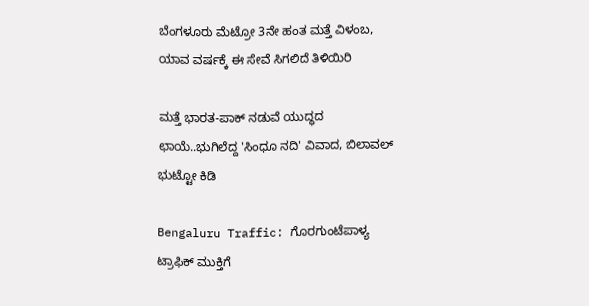ಬೆಂಗಳೂರು ಮೆಟ್ರೋ 3ನೇ ಹಂತ ಮತ್ತೆ ವಿಳಂಬ, ಯಾವ ವರ್ಷಕ್ಕೆ ಈ ಸೇವೆ ಸಿಗಲಿದೆ ತಿಳಿಯಿರಿ

ಮತ್ತೆ ಭಾರತ-ಪಾಕ್ ನಡುವೆ ಯುದ್ಧದ ಛಾಯೆ..ಭುಗಿಲೆದ್ದ 'ಸಿಂಧೂ ನದಿ' ವಿವಾದ, ಬಿಲಾವಲ್ ಭುಟ್ಟೋ ಕಿಡಿ

Bengaluru Traffic: ಗೊರಗುಂಟೆಪಾಳ್ಯ ಟ್ರಾಫಿಕ್ ಮುಕ್ತಿಗೆ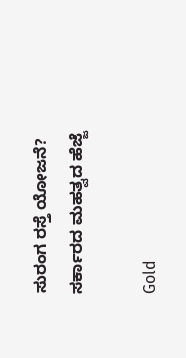ಸುರಂಗ ರಸ್ತೆ ಯೋಜನೆ? ಸರ್ಕಾರದ ಮಹತ್ವದ ಹೆಜ್ಜೆ

Gold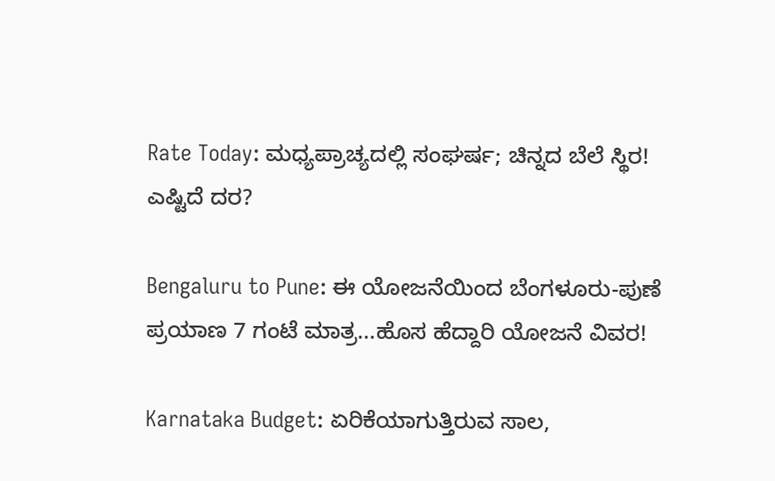Rate Today: ಮಧ್ಯಪ್ರಾಚ್ಯದಲ್ಲಿ ಸಂಘರ್ಷ; ಚಿನ್ನದ ಬೆಲೆ ಸ್ಥಿರ! ಎಷ್ಟಿದೆ ದರ?

Bengaluru to Pune: ಈ ಯೋಜನೆಯಿಂದ ಬೆಂಗಳೂರು-ಪುಣೆ ಪ್ರಯಾಣ 7 ಗಂಟೆ ಮಾತ್ರ...ಹೊಸ ಹೆದ್ದಾರಿ ಯೋಜನೆ ವಿವರ!

Karnataka Budget: ಏರಿಕೆಯಾಗುತ್ತಿರುವ ಸಾಲ,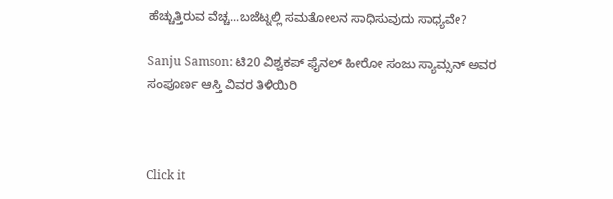ಹೆಚ್ಚುತ್ತಿರುವ ವೆಚ್ಚ...ಬಜೆಟ್ನಲ್ಲಿ ಸಮತೋಲನ ಸಾಧಿಸುವುದು ಸಾಧ್ಯವೇ?

Sanju Samson: ಟಿ20 ವಿಶ್ವಕಪ್ ಫೈನಲ್ ಹೀರೋ ಸಂಜು ಸ್ಯಾಮ್ಸನ್ ಅವರ ಸಂಪೂರ್ಣ ಆಸ್ತಿ ವಿವರ ತಿಳಿಯಿರಿ



Click it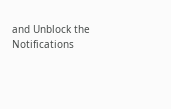and Unblock the Notifications